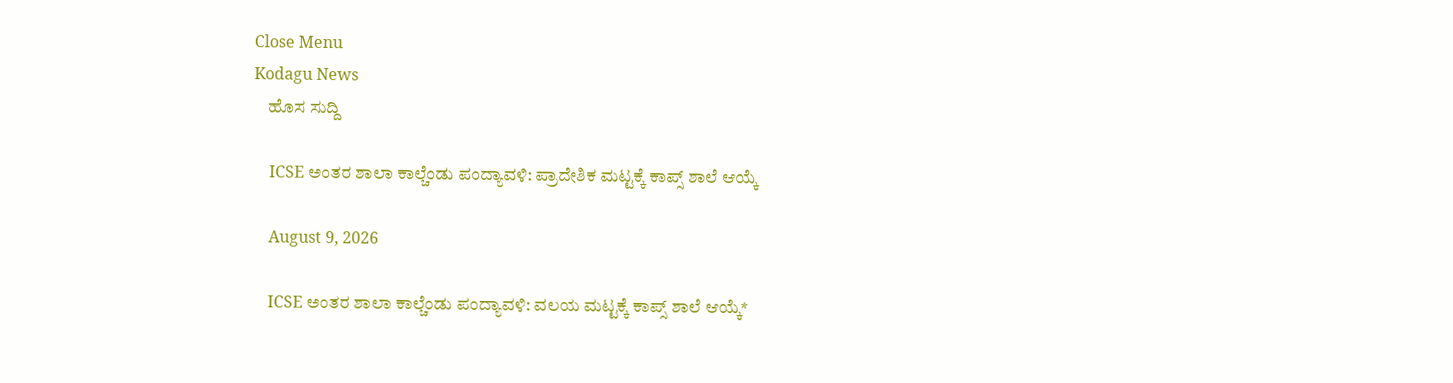Close Menu
Kodagu News
    ಹೊಸ ಸುದ್ದಿ

    ICSE ಅಂತರ ಶಾಲಾ ಕಾಲ್ಚೆಂಡು ಪಂದ್ಯಾವಳಿ: ಪ್ರಾದೇಶಿಕ ಮಟ್ಟಕ್ಕೆ ಕಾಪ್ಸ್ ಶಾಲೆ ಆಯ್ಕೆ

    August 9, 2026

    ICSE ಅಂತರ ಶಾಲಾ ಕಾಲ್ಚೆಂಡು ಪಂದ್ಯಾವಳಿ: ವಲಯ ಮಟ್ಟಕ್ಕೆ ಕಾಪ್ಸ್ ಶಾಲೆ ಆಯ್ಕೆ*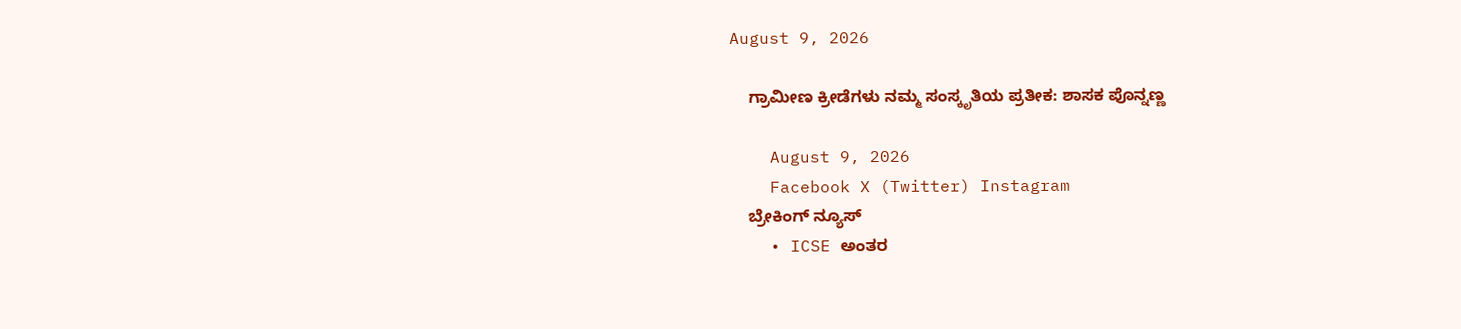August 9, 2026

    ಗ್ರಾಮೀಣ ಕ್ರೀಡೆಗಳು ನಮ್ಮ ಸಂಸ್ಕೃತಿಯ ಪ್ರತೀಕ: ಶಾಸಕ ಪೊನ್ನಣ್ಣ

    August 9, 2026
    Facebook X (Twitter) Instagram
    ಬ್ರೇಕಿಂಗ್ ನ್ಯೂಸ್
    • ICSE ಅಂತರ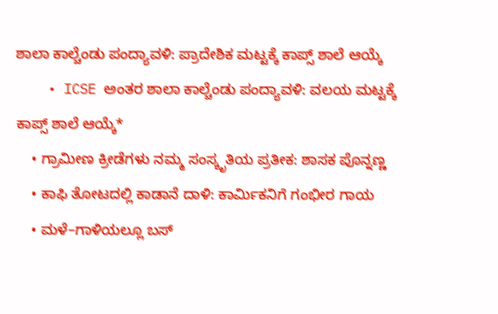ಶಾಲಾ ಕಾಲ್ಚೆಂಡು ಪಂದ್ಯಾವಳಿ: ಪ್ರಾದೇಶಿಕ ಮಟ್ಟಕ್ಕೆ ಕಾಪ್ಸ್ ಶಾಲೆ ಆಯ್ಕೆ
    • ICSE ಅಂತರ ಶಾಲಾ ಕಾಲ್ಚೆಂಡು ಪಂದ್ಯಾವಳಿ: ವಲಯ ಮಟ್ಟಕ್ಕೆ ಕಾಪ್ಸ್ ಶಾಲೆ ಆಯ್ಕೆ*
    • ಗ್ರಾಮೀಣ ಕ್ರೀಡೆಗಳು ನಮ್ಮ ಸಂಸ್ಕೃತಿಯ ಪ್ರತೀಕ: ಶಾಸಕ ಪೊನ್ನಣ್ಣ
    • ಕಾಫಿ ತೋಟದಲ್ಲಿ ಕಾಡಾನೆ ದಾಳಿ: ಕಾರ್ಮಿಕನಿಗೆ ಗಂಭೀರ ಗಾಯ
    • ಮಳೆ–ಗಾಳಿಯಲ್ಲೂ ಬಸ್‌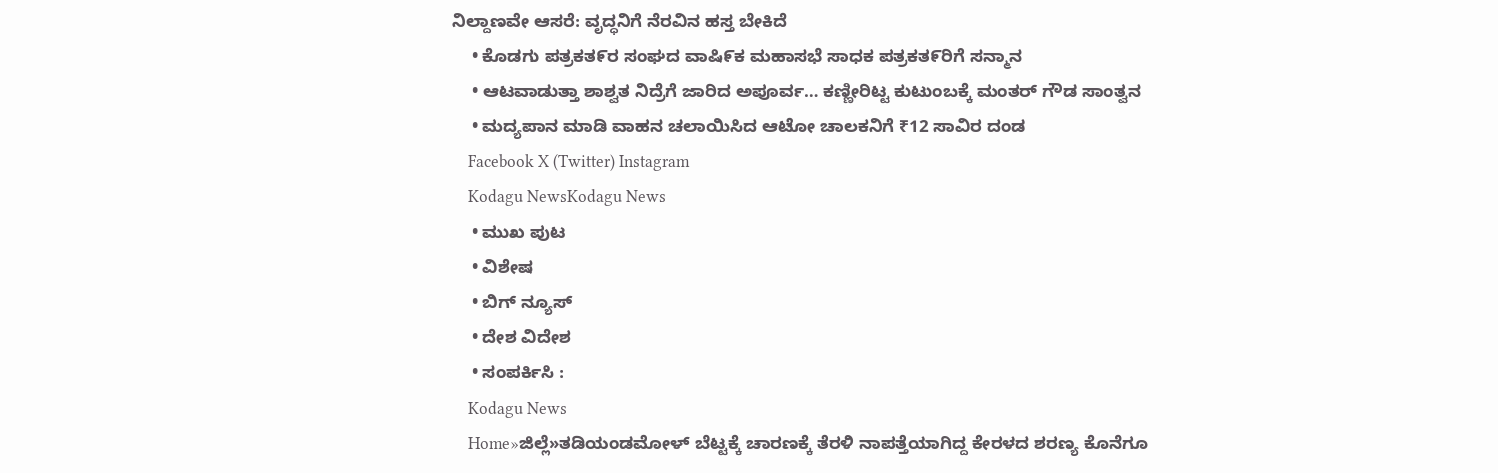ನಿಲ್ದಾಣವೇ ಆಸರೆ: ವೃದ್ಧನಿಗೆ ನೆರವಿನ ಹಸ್ತ ಬೇಕಿದೆ
    • ಕೊಡಗು ಪತ್ರಕತ೯ರ ಸಂಘದ ವಾಷಿ೯ಕ ಮಹಾಸಭೆ ಸಾಧಕ ಪತ್ರಕತ೯ರಿಗೆ ಸನ್ಮಾನ
    • ಆಟವಾಡುತ್ತಾ ಶಾಶ್ವತ ನಿದ್ರೆಗೆ ಜಾರಿದ ಅಪೂರ್ವ… ಕಣ್ಣೀರಿಟ್ಟ ಕುಟುಂಬಕ್ಕೆ ಮಂತರ್ ಗೌಡ ಸಾಂತ್ವನ
    • ಮದ್ಯಪಾನ ಮಾಡಿ ವಾಹನ ಚಲಾಯಿಸಿದ ಆಟೋ ಚಾಲಕನಿಗೆ ₹12 ಸಾವಿರ ದಂಡ
    Facebook X (Twitter) Instagram
    Kodagu NewsKodagu News
    • ಮುಖ ಪುಟ
    • ವಿಶೇಷ
    • ಬಿಗ್ ನ್ಯೂಸ್
    • ದೇಶ ವಿದೇಶ
    • ಸಂಪರ್ಕಿಸಿ :
    Kodagu News
    Home»ಜಿಲ್ಲೆ»ತಡಿಯಂಡಮೋಳ್ ಬೆಟ್ಟಕ್ಕೆ ಚಾರಣಕ್ಕೆ ತೆರಳಿ ನಾಪತ್ತೆಯಾಗಿದ್ದ ಕೇರಳದ ಶರಣ್ಯ ಕೊನೆಗೂ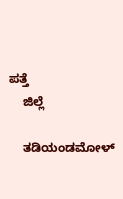ಪತ್ತೆ
    ಜಿಲ್ಲೆ

    ತಡಿಯಂಡಮೋಳ್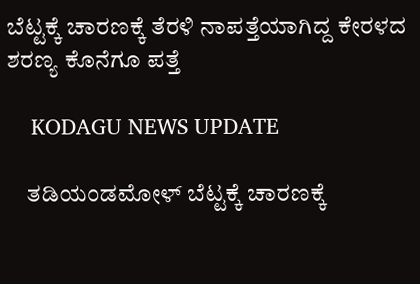ಬೆಟ್ಟಕ್ಕೆ ಚಾರಣಕ್ಕೆ ತೆರಳಿ ನಾಪತ್ತೆಯಾಗಿದ್ದ ಕೇರಳದ ಶರಣ್ಯ ಕೊನೆಗೂ ಪತ್ತೆ

    KODAGU NEWS UPDATE

    ತಡಿಯಂಡಮೋಳ್ ಬೆಟ್ಟಕ್ಕೆ ಚಾರಣಕ್ಕೆ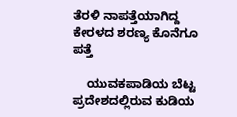ತೆರಳಿ ನಾಪತ್ತೆಯಾಗಿದ್ದ ಕೇರಳದ ಶರಣ್ಯ ಕೊನೆಗೂ ಪತ್ತೆ

    ಯುವಕಪಾಡಿಯ ಬೆಟ್ಟ ಪ್ರದೇಶದಲ್ಲಿರುವ ಕುಡಿಯ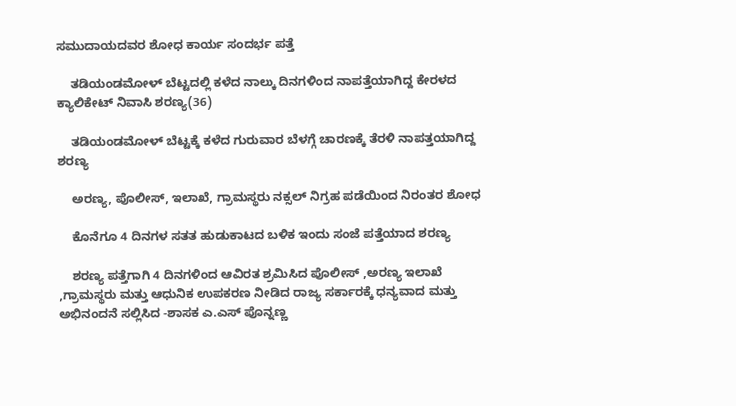ಸಮುದಾಯದವರ ಶೋಧ ಕಾರ್ಯ ಸಂದರ್ಭ ಪತ್ತೆ

    ತಡಿಯಂಡಮೋಳ್ ಬೆಟ್ಟದಲ್ಲಿ ಕಳೆದ ನಾಲ್ಕು ದಿನಗಳಿಂದ ನಾಪತ್ತೆಯಾಗಿದ್ದ ಕೇರಳದ ಕ್ಯಾಲಿಕೇಟ್ ನಿವಾಸಿ ಶರಣ್ಯ(36)

    ತಡಿಯಂಡಮೋಳ್ ಬೆಟ್ಟಕ್ಕೆ ಕಳೆದ ಗುರುವಾರ ಬೆಳಗ್ಗೆ ಚಾರಣಕ್ಕೆ ತೆರಳಿ ನಾಪತ್ತಯಾಗಿದ್ದ ಶರಣ್ಯ

    ಅರಣ್ಯ, ಪೊಲೀಸ್, ಇಲಾಖೆ, ಗ್ರಾಮಸ್ಥರು ನಕ್ಸಲ್ ನಿಗ್ರಹ ಪಡೆಯಿಂದ ನಿರಂತರ ಶೋಧ

    ಕೊನೆಗೂ 4 ದಿನಗಳ ಸತತ ಹುಡುಕಾಟದ ಬಳಿಕ ಇಂದು ಸಂಜೆ ಪತ್ತೆಯಾದ ಶರಣ್ಯ

    ಶರಣ್ಯ ಪತ್ತೆಗಾಗಿ 4 ದಿನಗಳಿಂದ ಆವಿರತ ಶ್ರಮಿಸಿದ ಪೊಲೀಸ್‌ ,ಅರಣ್ಯ ಇಲಾಖೆ ,ಗ್ರಾಮಸ್ಥರು ಮತ್ತು ಆಧುನಿಕ ಉಪಕರಣ ನೀಡಿದ ರಾಜ್ಯ ಸರ್ಕಾರಕ್ಕೆ ಧನ್ಯವಾದ ಮತ್ತು ಅಭಿನಂದನೆ ಸಲ್ಲಿಸಿದ -ಶಾಸಕ ಎ.ಎಸ್‌ ಪೊನ್ನಣ್ಣ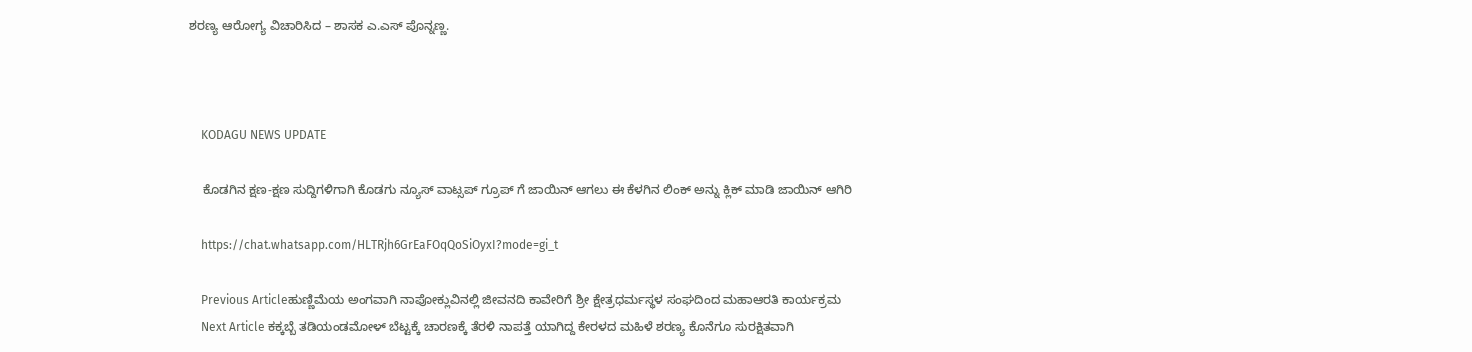ಶರಣ್ಯ ಆರೋಗ್ಯ ವಿಚಾರಿಸಿದ – ಶಾಸಕ ಎ.ಎಸ್‌ ಪೊನ್ನಣ್ಣ.



    KODAGU NEWS UPDATE

    ಕೊಡಗಿನ ಕ್ಷಣ-ಕ್ಷಣ ಸುದ್ದಿಗಳಿಗಾಗಿ ಕೊಡಗು ನ್ಯೂಸ್ ವಾಟ್ಸಪ್ ಗ್ರೂಪ್ ಗೆ ಜಾಯಿನ್ ಆಗಲು ಈ ಕೆಳಗಿನ ಲಿಂಕ್ ಅನ್ನು ಕ್ಲಿಕ್ ಮಾಡಿ ಜಾಯಿನ್ ಆಗಿರಿ

    https://chat.whatsapp.com/HLTRjh6GrEaFOqQoSiOyxI?mode=gi_t

    Previous Articleಹುಣ್ಣಿಮೆಯ ಅಂಗವಾಗಿ ನಾಪೋಕ್ಲುವಿನಲ್ಲಿ ಜೀವನದಿ ಕಾವೇರಿಗೆ ಶ್ರೀ ಕ್ಷೇತ್ರಧರ್ಮಸ್ಥಳ ಸಂಘದಿಂದ ಮಹಾಆರತಿ ಕಾರ್ಯಕ್ರಮ
    Next Article ಕಕ್ಕಬ್ಬೆ ತಡಿಯಂಡಮೋಳ್ ಬೆಟ್ಟಕ್ಕೆ ಚಾರಣಕ್ಕೆ ತೆರಳಿ ನಾಪತ್ತೆ ಯಾಗಿದ್ದ ಕೇರಳದ ಮಹಿಳೆ ಶರಣ್ಯ ಕೊನೆಗೂ ಸುರಕ್ಷಿತವಾಗಿ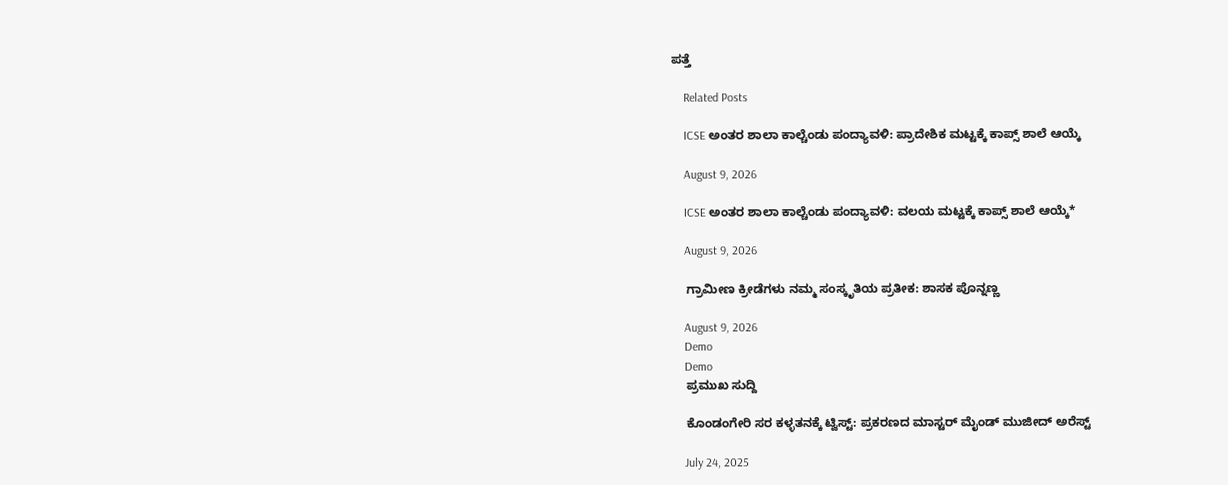ಪತ್ತೆ

    Related Posts

    ICSE ಅಂತರ ಶಾಲಾ ಕಾಲ್ಚೆಂಡು ಪಂದ್ಯಾವಳಿ: ಪ್ರಾದೇಶಿಕ ಮಟ್ಟಕ್ಕೆ ಕಾಪ್ಸ್ ಶಾಲೆ ಆಯ್ಕೆ

    August 9, 2026

    ICSE ಅಂತರ ಶಾಲಾ ಕಾಲ್ಚೆಂಡು ಪಂದ್ಯಾವಳಿ: ವಲಯ ಮಟ್ಟಕ್ಕೆ ಕಾಪ್ಸ್ ಶಾಲೆ ಆಯ್ಕೆ*

    August 9, 2026

    ಗ್ರಾಮೀಣ ಕ್ರೀಡೆಗಳು ನಮ್ಮ ಸಂಸ್ಕೃತಿಯ ಪ್ರತೀಕ: ಶಾಸಕ ಪೊನ್ನಣ್ಣ

    August 9, 2026
    Demo
    Demo
    ಪ್ರಮುಖ ಸುದ್ದಿ

    ಕೊಂಡಂಗೇರಿ ಸರ ಕಳ್ಳತನಕ್ಕೆ ಟ್ವಿಸ್ಟ್: ಪ್ರಕರಣದ ಮಾಸ್ಟರ್ ಮೈಂಡ್ ಮುಜೀದ್ ಅರೆಸ್ಟ್

    July 24, 2025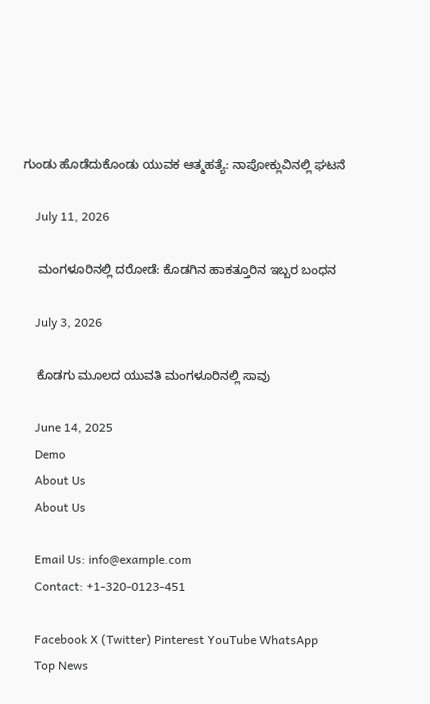ಗುಂಡು ಹೊಡೆದುಕೊಂಡು ಯುವಕ ಆತ್ಮಹತ್ಯೆ: ನಾಪೋಕ್ಲುವಿನಲ್ಲಿ ಘಟನೆ

    July 11, 2026

    ಮಂಗಳೂರಿನಲ್ಲಿ ದರೋಡೆ: ಕೊಡಗಿನ ಹಾಕತ್ತೂರಿನ ಇಬ್ಬರ ಬಂಧನ

    July 3, 2026

    ಕೊಡಗು ಮೂಲದ ಯುವತಿ ಮಂಗಳೂರಿನಲ್ಲಿ ಸಾವು

    June 14, 2025
    Demo
    About Us
    About Us

    Email Us: info@example.com
    Contact: +1-320-0123-451

    Facebook X (Twitter) Pinterest YouTube WhatsApp
    Top News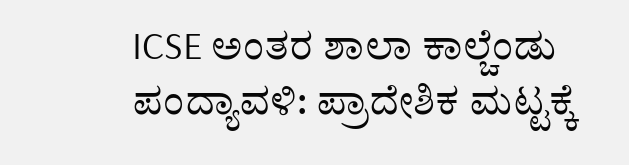ICSE ಅಂತರ ಶಾಲಾ ಕಾಲ್ಚೆಂಡು ಪಂದ್ಯಾವಳಿ: ಪ್ರಾದೇಶಿಕ ಮಟ್ಟಕ್ಕೆ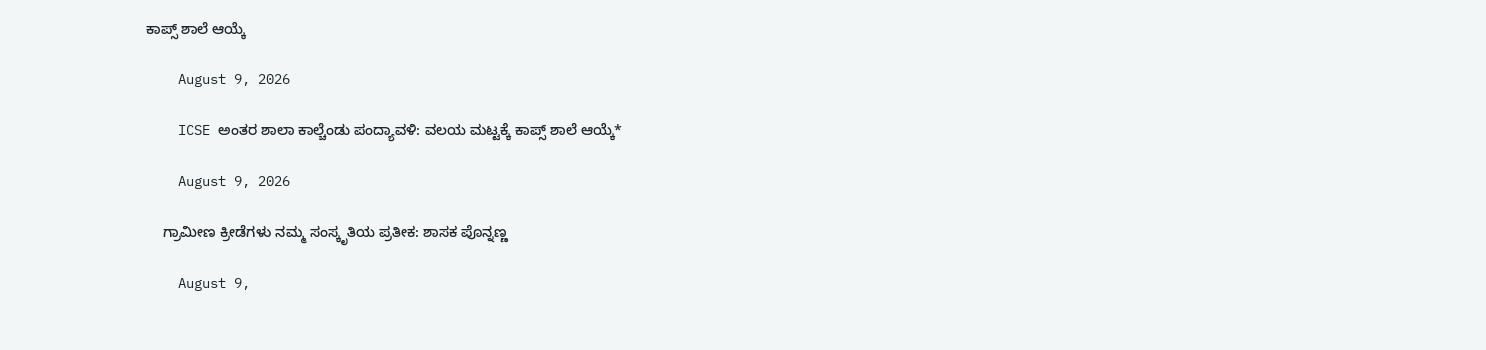ಕಾಪ್ಸ್ ಶಾಲೆ ಆಯ್ಕೆ

    August 9, 2026

    ICSE ಅಂತರ ಶಾಲಾ ಕಾಲ್ಚೆಂಡು ಪಂದ್ಯಾವಳಿ: ವಲಯ ಮಟ್ಟಕ್ಕೆ ಕಾಪ್ಸ್ ಶಾಲೆ ಆಯ್ಕೆ*

    August 9, 2026

    ಗ್ರಾಮೀಣ ಕ್ರೀಡೆಗಳು ನಮ್ಮ ಸಂಸ್ಕೃತಿಯ ಪ್ರತೀಕ: ಶಾಸಕ ಪೊನ್ನಣ್ಣ

    August 9,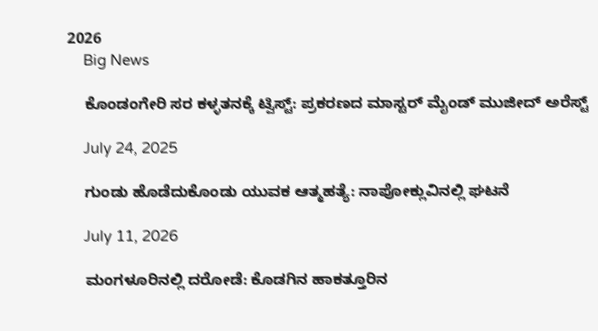2026
    Big News

    ಕೊಂಡಂಗೇರಿ ಸರ ಕಳ್ಳತನಕ್ಕೆ ಟ್ವಿಸ್ಟ್: ಪ್ರಕರಣದ ಮಾಸ್ಟರ್ ಮೈಂಡ್ ಮುಜೀದ್ ಅರೆಸ್ಟ್

    July 24, 2025

    ಗುಂಡು ಹೊಡೆದುಕೊಂಡು ಯುವಕ ಆತ್ಮಹತ್ಯೆ: ನಾಪೋಕ್ಲುವಿನಲ್ಲಿ ಘಟನೆ

    July 11, 2026

    ಮಂಗಳೂರಿನಲ್ಲಿ ದರೋಡೆ: ಕೊಡಗಿನ ಹಾಕತ್ತೂರಿನ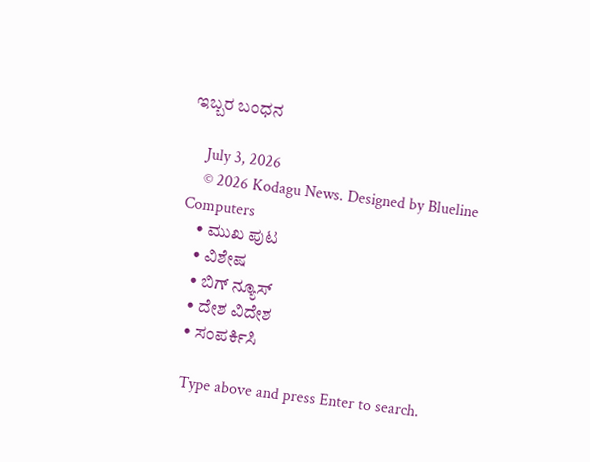ಇಬ್ಬರ ಬಂಧನ

    July 3, 2026
    © 2026 Kodagu News. Designed by Blueline Computers
    • ಮುಖ ಪುಟ
    • ವಿಶೇಷ
    • ಬಿಗ್ ನ್ಯೂಸ್
    • ದೇಶ ವಿದೇಶ
    • ಸಂಪರ್ಕಿಸಿ

    Type above and press Enter to search.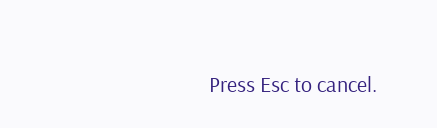Press Esc to cancel.